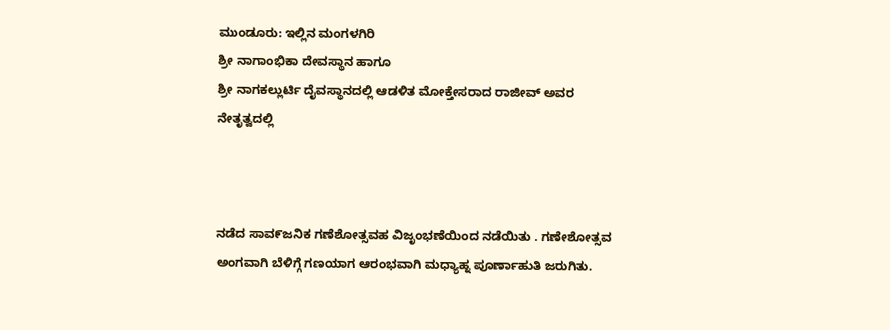ಮುಂಡೂರು: ಇಲ್ಲಿನ ಮಂಗಳಗಿರಿ
ಶ್ರೀ ನಾಗಾಂಭಿಕಾ ದೇವಸ್ಥಾನ ಹಾಗೂ
ಶ್ರೀ ನಾಗಕಲ್ಲುರ್ಟಿ ದೈವಸ್ಥಾನದಲ್ಲಿ ಆಡಳಿತ ಮೋಕ್ತೇಸರಾದ ರಾಜೀವ್ ಅವರ ನೇತೃತ್ವದಲ್ಲಿ



ನಡೆದ ಸಾವ೯ಜನಿಕ ಗಣೆಶೋತ್ಸವಹ ವಿಜೃಂಭಣೆಯಿಂದ ನಡೆಯಿತು . ಗಣೇಶೋತ್ಸವ ಅಂಗವಾಗಿ ಬೆಳಿಗ್ಗೆ ಗಣಯಾಗ ಆರಂಭವಾಗಿ ಮಧ್ಯಾಹ್ನ ಪೂರ್ಣಾಹುತಿ ಜರುಗಿತು.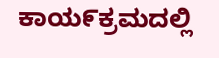ಕಾಯ೯ಕ್ರಮದಲ್ಲಿ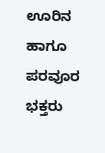ಊರಿನ ಹಾಗೂ ಪರವೂರ ಭಕ್ತರು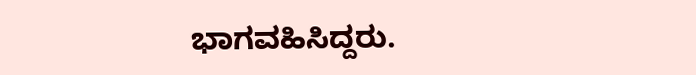ಭಾಗವಹಿಸಿದ್ದರು.